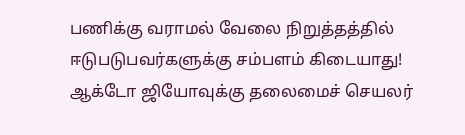பணிக்கு வராமல் வேலை நிறுத்தத்தில் ஈடுபடுபவர்களுக்கு சம்பளம் கிடையாது! ஆக்டோ ஜியோவுக்கு தலைமைச் செயலர்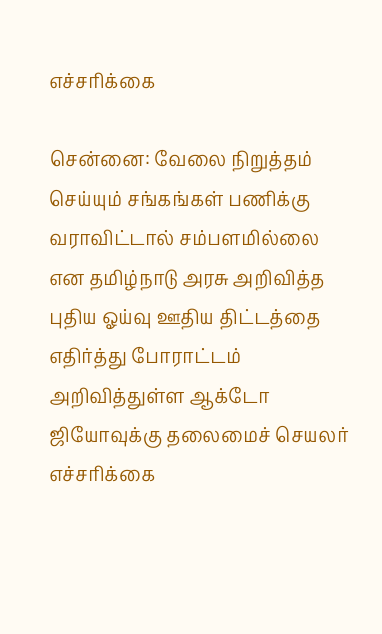எச்சரிக்கை

சென்னை: வேலை நிறுத்தம் செய்யும் சங்கங்கள் பணிக்கு வராவிட்டால் சம்பளமில்லை  என தமிழ்நாடு அரசு அறிவித்த புதிய ஓய்வு ஊதிய திட்டத்தை எதிர்த்து போராட்டம் அறிவித்துள்ள ஆக்டோ ஜியோவுக்கு தலைமைச் செயலர் எச்சரிக்கை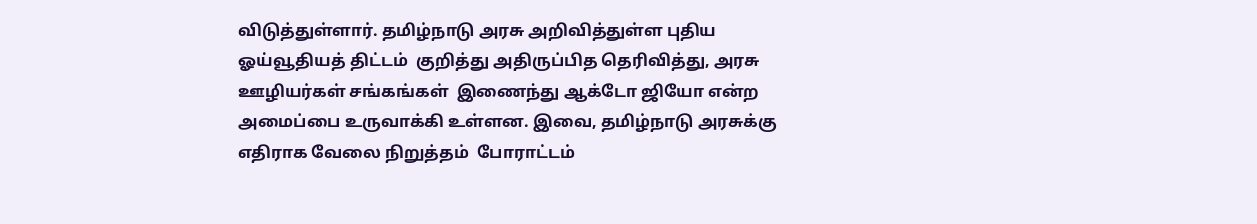விடுத்துள்ளார். தமிழ்நாடு அரசு அறிவித்துள்ள புதிய ஓய்வூதியத் திட்டம்  குறித்து அதிருப்பித தெரிவித்து, அரசு ஊழியர்கள் சங்கங்கள்  இணைந்து ஆக்டோ ஜியோ என்ற அமைப்பை உருவாக்கி உள்ளன. இவை, தமிழ்நாடு அரசுக்கு எதிராக வேலை நிறுத்தம்  போராட்டம்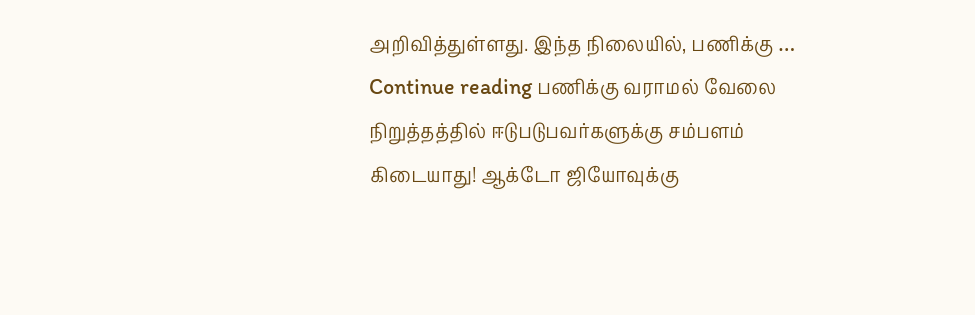அறிவித்துள்ளது. இந்த நிலையில், பணிக்கு … Continue reading பணிக்கு வராமல் வேலை நிறுத்தத்தில் ஈடுபடுபவர்களுக்கு சம்பளம் கிடையாது! ஆக்டோ ஜியோவுக்கு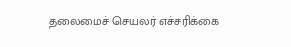தலைமைச் செயலர் எச்சரிக்கை